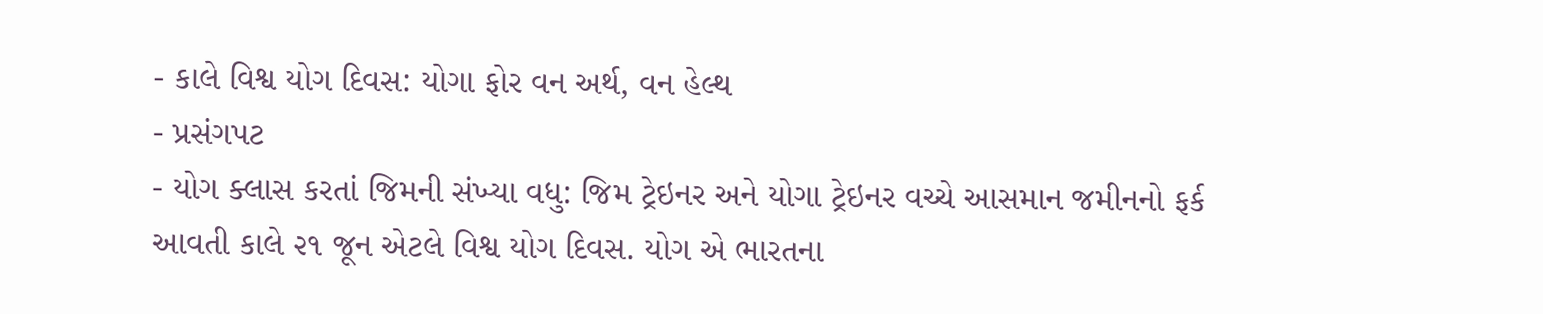- કાલે વિશ્વ યોગ દિવસ: યોગા ફોર વન અર્થ, વન હેલ્થ
- પ્રસંગપટ
- યોગ ક્લાસ કરતાં જિમની સંખ્યા વધુ: જિમ ટ્રેઇનર અને યોગા ટ્રેઇનર વચ્ચે આસમાન જમીનનો ફર્ક
આવતી કાલે ૨૧ જૂન એટલે વિશ્વ યોગ દિવસ. યોગ એ ભારતના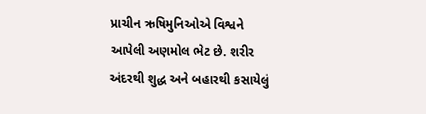પ્રાચીન ઋષિમુનિઓએ વિશ્વને આપેલી અણમોલ ભેટ છે. શરીર અંદરથી શુદ્ધ અને બહારથી કસાયેલું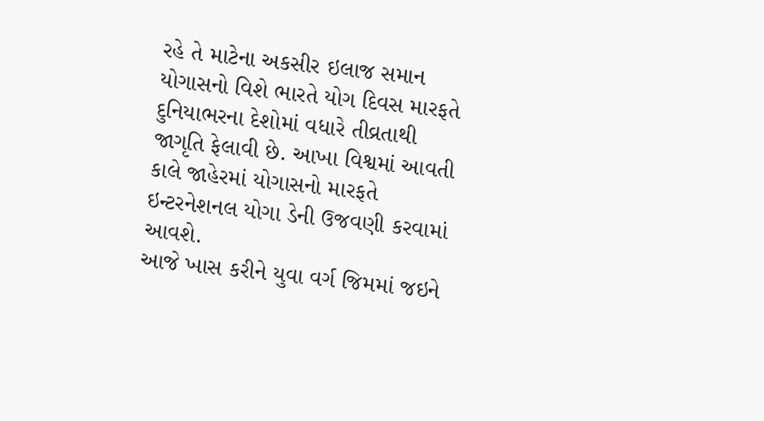રહે તે માટેના અકસીર ઇલાજ સમાન યોગાસનો વિશે ભારતે યોગ દિવસ મારફતે દુનિયાભરના દેશોમાં વધારે તીવ્રતાથી જાગૃતિ ફેલાવી છે. આખા વિશ્વમાં આવતી કાલે જાહેરમાં યોગાસનો મારફતે ઇન્ટરનેશનલ યોગા ડેની ઉજવણી કરવામાં આવશે.
આજે ખાસ કરીને યુવા વર્ગ જિમમાં જઇને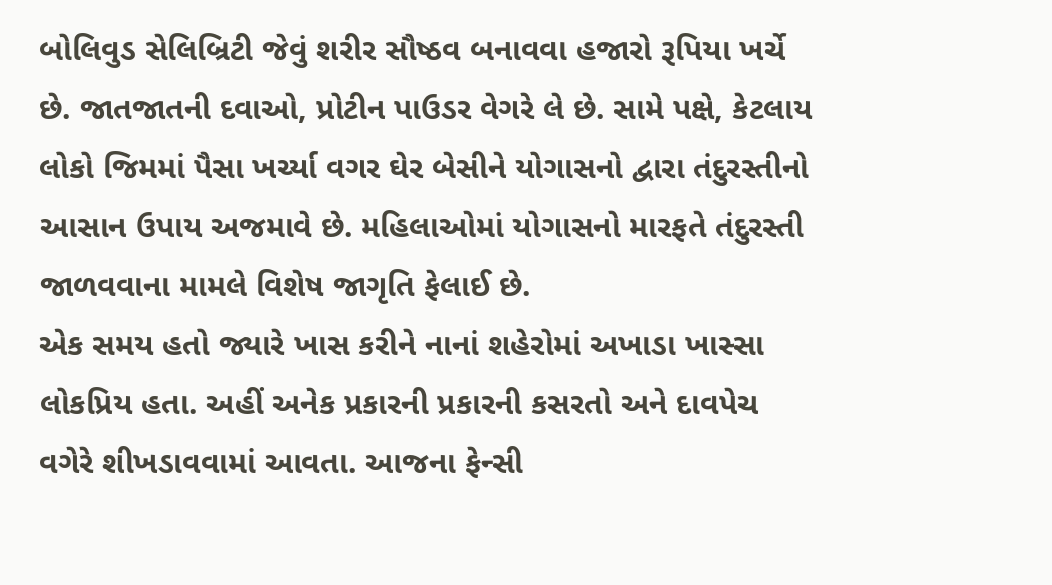બોલિવુડ સેલિબ્રિટી જેવું શરીર સૌષ્ઠવ બનાવવા હજારો રૂપિયા ખર્ચે છે. જાતજાતની દવાઓ, પ્રોટીન પાઉડર વેગરે લે છે. સામે પક્ષે, કેટલાય લોકો જિમમાં પૈસા ખર્ચ્યા વગર ઘેર બેસીને યોગાસનો દ્વારા તંદુરસ્તીનો આસાન ઉપાય અજમાવે છે. મહિલાઓમાં યોગાસનો મારફતે તંદુરસ્તી જાળવવાના મામલે વિશેષ જાગૃતિ ફેલાઈ છે.
એક સમય હતો જ્યારે ખાસ કરીને નાનાં શહેરોમાં અખાડા ખાસ્સા લોકપ્રિય હતા. અહીં અનેક પ્રકારની પ્રકારની કસરતો અને દાવપેચ વગેરે શીખડાવવામાં આવતા. આજના ફેન્સી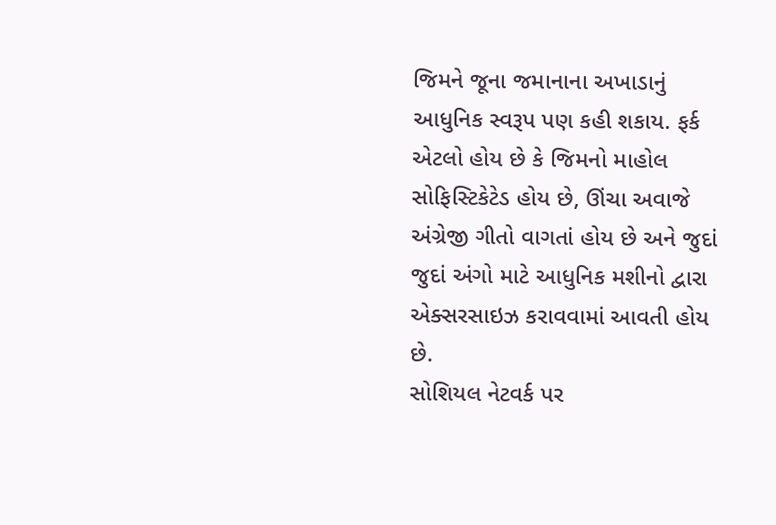જિમને જૂના જમાનાના અખાડાનું આધુનિક સ્વરૂપ પણ કહી શકાય. ફર્ક એટલો હોય છે કે જિમનો માહોલ સોફિસ્ટિકેટેડ હોય છે, ઊંચા અવાજે અંગ્રેજી ગીતો વાગતાં હોય છે અને જુદાં જુદાં અંગો માટે આધુનિક મશીનો દ્વારા એક્સરસાઇઝ કરાવવામાં આવતી હોય છે.
સોશિયલ નેટવર્ક પર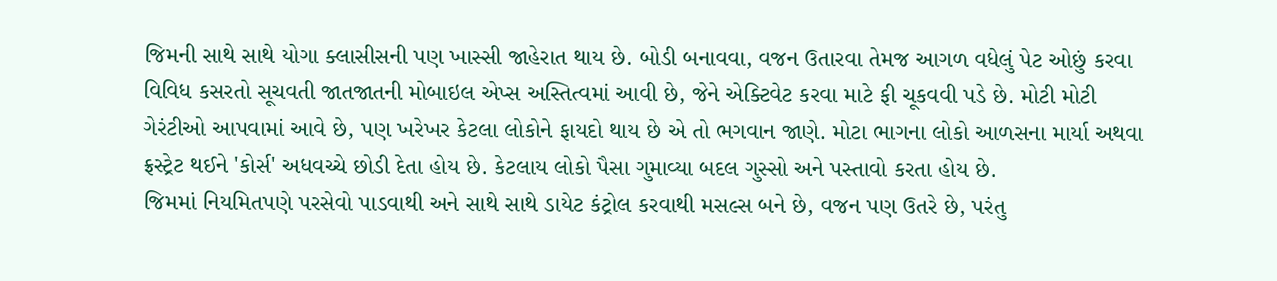જિમની સાથે સાથે યોગા ક્લાસીસની પણ ખાસ્સી જાહેરાત થાય છે. બોડી બનાવવા, વજન ઉતારવા તેમજ આગળ વધેલું પેટ ઓછું કરવા વિવિધ કસરતો સૂચવતી જાતજાતની મોબાઇલ એપ્સ અસ્તિત્વમાં આવી છે, જેને એક્ટિવેટ કરવા માટે ફી ચૂકવવી પડે છે. મોટી મોટી ગેરંટીઓ આપવામાં આવે છે, પણ ખરેખર કેટલા લોકોને ફાયદો થાય છે એ તો ભગવાન જાણે. મોટા ભાગના લોકો આળસના માર્યા અથવા ફ્રસ્ટ્રેટ થઈને 'કોર્સ' અધવચ્ચે છોડી દેતા હોય છે. કેટલાય લોકો પૈસા ગુમાવ્યા બદલ ગુસ્સો અને પસ્તાવો કરતા હોય છે.
જિમમાં નિયમિતપણે પરસેવો પાડવાથી અને સાથે સાથે ડાયેટ કંટ્રોલ કરવાથી મસલ્સ બને છે, વજન પણ ઉતરે છે, પરંતુ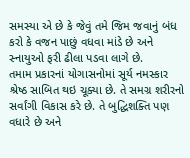સમસ્યા એ છે કે જેવું તમે જિમ જવાનું બંધ કરો કે વજન પાછું વધવા માંડે છે અને સ્નાયુઓ ફરી ઢીલા પડવા લાગે છે.
તમામ પ્રકારનાં યોગાસનોમાં સૂર્ય નમસ્કાર શ્રેષ્ઠ સાબિત થઇ ચૂક્યા છે. તે સમગ્ર શરીરનો સર્વાંગી વિકાસ કરે છે. તે બુદ્ધિશક્તિ પણ વધારે છે અને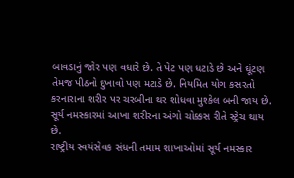બાવડાનું જોર પણ વધારે છે. તે પેટ પણ ધટાડે છે અને ઘૂંટણ તેમજ પીઠનો દુખાવો પણ મટાડે છે. નિયમિત યોગ કસરતો કરનારાના શરીર પર ચરબીના થર શોધવા મુશ્કેલ બની જાય છે. સૂર્ય નમસ્કારમાં આખા શરીરના અંગો ચોક્કસ રીતે સ્ટ્રેચ થાય છે.
રાષ્ટ્રીય સ્વયંસેવક સંધની તમામ શાખાઓમાં સૂર્ય નમસ્કાર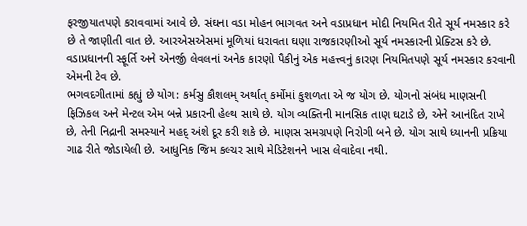ફરજીયાતપણે કરાવવામાં આવે છે. સંઘના વડા મોહન ભાગવત અને વડાપ્રધાન મોદી નિયમિત રીતે સૂર્ય નમસ્કાર કરે છે તે જાણીતી વાત છે. આરએસએસમાં મૂળિયાં ધરાવતા ઘણા રાજકારણીઓ સૂર્ય નમસ્કારની પ્રેક્ટિસ કરે છે. વડાપ્રધાનની સ્ફૂર્તિ અને એનર્જી લેવલનાં અનેક કારણો પૈકીનું એક મહત્ત્વનું કારણ નિયમિતપણે સૂર્ય નમસ્કાર કરવાની એમની ટેવ છે.
ભગવદગીતામાં કહ્યું છે યોગ: કર્મસુ કૌશલમ્ અર્થાત્ કર્મોમાં કુશળતા એ જ યોગ છે. યોગનો સંબંધ માણસની ફિઝિકલ અને મેન્ટલ એમ બન્ને પ્રકારની હેલ્થ સાથે છે. યોગ વ્યક્તિની માનસિક તાણ ઘટાડે છે, એને આનંદિત રાખે છે, તેની નિદ્રાની સમસ્યાને મહદ્ અંશે દૂર કરી શકે છે. માણસ સમગ્રપણે નિરોગી બને છે. યોગ સાથે ધ્યાનની પ્રક્રિયા ગાઢ રીતે જોડાયેલી છે. આધુનિક જિમ કલ્ચર સાથે મેડિટેશનને ખાસ લેવાદેવા નથી.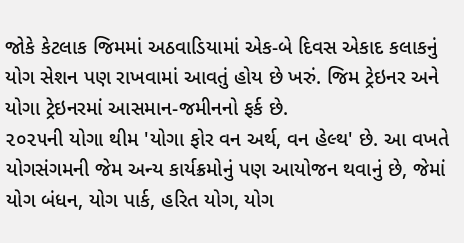જોકે કેટલાક જિમમાં અઠવાડિયામાં એક-બે દિવસ એકાદ કલાકનું યોગ સેશન પણ રાખવામાં આવતું હોય છે ખરું. જિમ ટ્રેઇનર અને યોગા ટ્રેઇનરમાં આસમાન-જમીનનો ફર્ક છે.
૨૦૨૫ની યોગા થીમ 'યોગા ફોર વન અર્થ, વન હેલ્થ' છે. આ વખતે યોગસંગમની જેમ અન્ય કાર્યક્રમોનું પણ આયોજન થવાનું છે, જેમાં યોગ બંધન, યોગ પાર્ક, હરિત યોગ, યોગ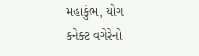મહાકુંભ, યોગ કનેક્ટ વગેરેનો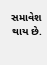સમાવેશ થાય છે.